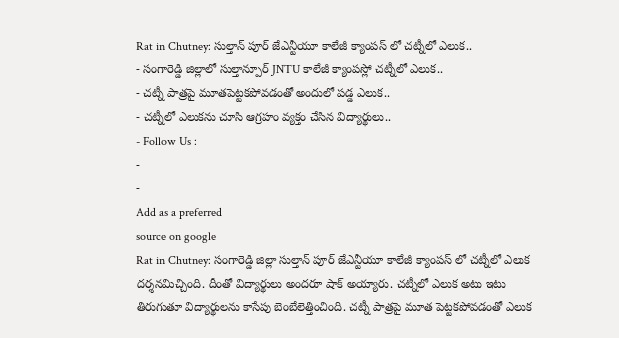Rat in Chutney: సుల్తాన్ పూర్ జేఎన్టీయూ కాలేజీ క్యాంపస్ లో చట్నీలో ఎలుక..
- సంగారెడ్డి జిల్లాలో సుల్తాన్పూర్ JNTU కాలేజీ క్యాంపస్లో చట్నీలో ఎలుక..
- చట్నీ పాత్రపై మూతపెట్టకపోవడంతో అందులో పడ్డ ఎలుక..
- చట్నీలో ఎలుకను చూసి ఆగ్రహం వ్యక్తం చేసిన విద్యార్థులు..
- Follow Us :
-
-
Add as a preferred
source on google
Rat in Chutney: సంగారెడ్డి జిల్లా సుల్తాన్ పూర్ జేఎన్టీయూ కాలేజీ క్యాంపస్ లో చట్నీలో ఎలుక దర్శనమిచ్చింది. దీంతో విద్యార్థులు అందరూ షాక్ అయ్యారు. చట్నీలో ఎలుక అటు ఇటు తిరుగుతూ విద్యార్థులను కాసేపు బెంబేలెత్తించింది. చట్నీ పాత్రపై మూత పెట్టకపోవడంతో ఎలుక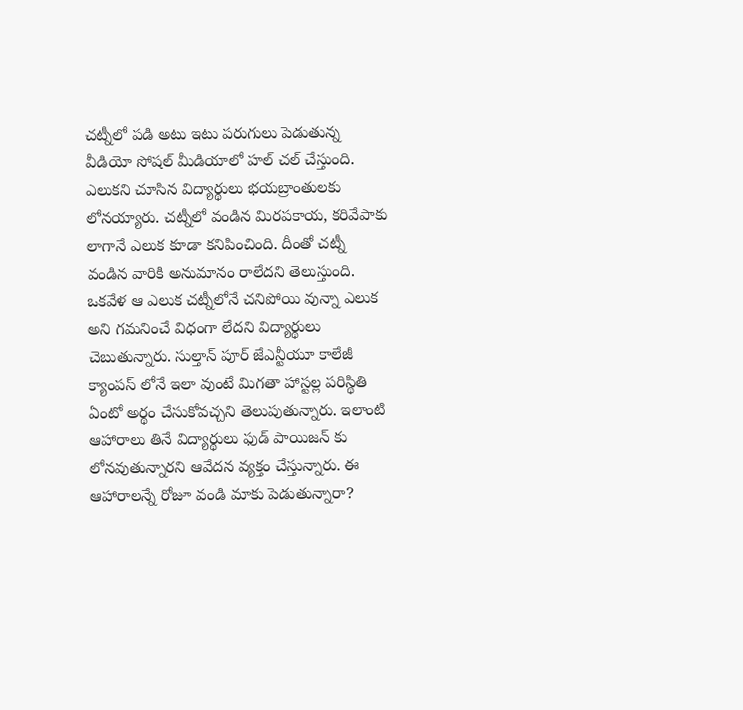చట్నీలో పడి అటు ఇటు పరుగులు పెడుతున్న వీడియో సోషల్ మీడియాలో హల్ చల్ చేస్తుంది. ఎలుకని చూసిన విద్యార్థులు భయబ్రాంతులకు లోనయ్యారు. చట్నీలో వండిన మిరపకాయ, కరివేపాకు లాగానే ఎలుక కూడా కనిపించింది. దీంతో చట్నీ వండిన వారికి అనుమానం రాలేదని తెలుస్తుంది. ఒకవేళ ఆ ఎలుక చట్నీలోనే చనిపోయి వున్నా ఎలుక అని గమనించే విధంగా లేదని విద్యార్థులు చెబుతున్నారు. సుల్తాన్ పూర్ జేఎన్టీయూ కాలేజీ క్యాంపస్ లోనే ఇలా వుంటే మిగతా హాస్టల్ల పరిస్థితి ఏంటో అర్థం చేసుకోవచ్చని తెలుపుతున్నారు. ఇలాంటి ఆహారాలు తినే విద్యార్థులు ఫుడ్ పాయిజన్ కు లోనవుతున్నారని ఆవేదన వ్యక్తం చేస్తున్నారు. ఈ ఆహారాలన్నే రోజూ వండి మాకు పెడుతున్నారా?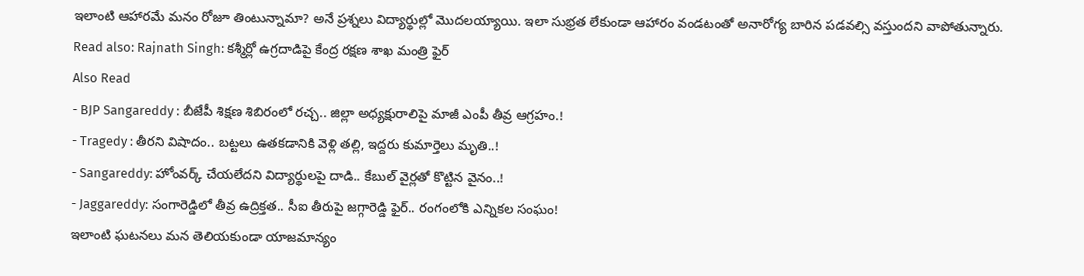ఇలాంటి ఆహారమే మనం రోజూ తింటున్నామా? అనే ప్రశ్నలు విద్యార్థుల్లో మొదలయ్యాయి. ఇలా సుభ్రత లేకుండా ఆహారం వండటంతో అనారోగ్య బారిన పడవల్సి వస్తుందని వాపోతున్నారు.
Read also: Rajnath Singh: కశ్మీర్లో ఉగ్రదాడిపై కేంద్ర రక్షణ శాఖ మంత్రి ఫైర్
Also Read
- BJP Sangareddy : బీజేపీ శిక్షణ శిబిరంలో రచ్చ.. జిల్లా అధ్యక్షురాలిపై మాజీ ఎంపీ తీవ్ర ఆగ్రహం.!
- Tragedy : తీరని విషాదం.. బట్టలు ఉతకడానికి వెళ్లి తల్లి, ఇద్దరు కుమార్తెలు మృతి..!
- Sangareddy: హోంవర్క్ చేయలేదని విద్యార్థులపై దాడి.. కేబుల్ వైర్లతో కొట్టిన వైనం..!
- Jaggareddy: సంగారెడ్డిలో తీవ్ర ఉద్రిక్తత.. సీఐ తీరుపై జగ్గారెడ్డి ఫైర్.. రంగంలోకి ఎన్నికల సంఘం!
ఇలాంటి ఘటనలు మన తెలియకుండా యాజమాన్యం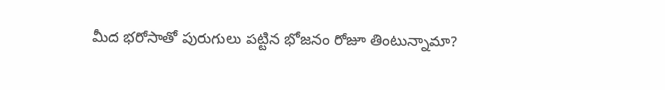మీద భరోసాతో పురుగులు పట్టిన భోజనం రోజూ తింటున్నామా?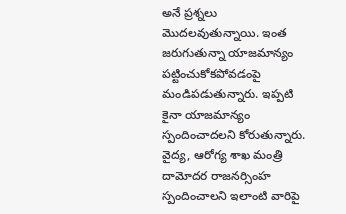అనే ప్రశ్నలు మొదలవుతున్నాయి. ఇంత జరుగుతున్నా యాజమాన్యం పట్టించుకోకపోవడంపై మండిపడుతున్నారు. ఇప్పటి కైనా యాజమాన్యం స్పందించాదలని కోరుతున్నారు. వైద్య, ఆరోగ్య శాఖ మంత్రి దామోదర రాజనర్సింహ స్పందించాలని ఇలాంటి వారిపై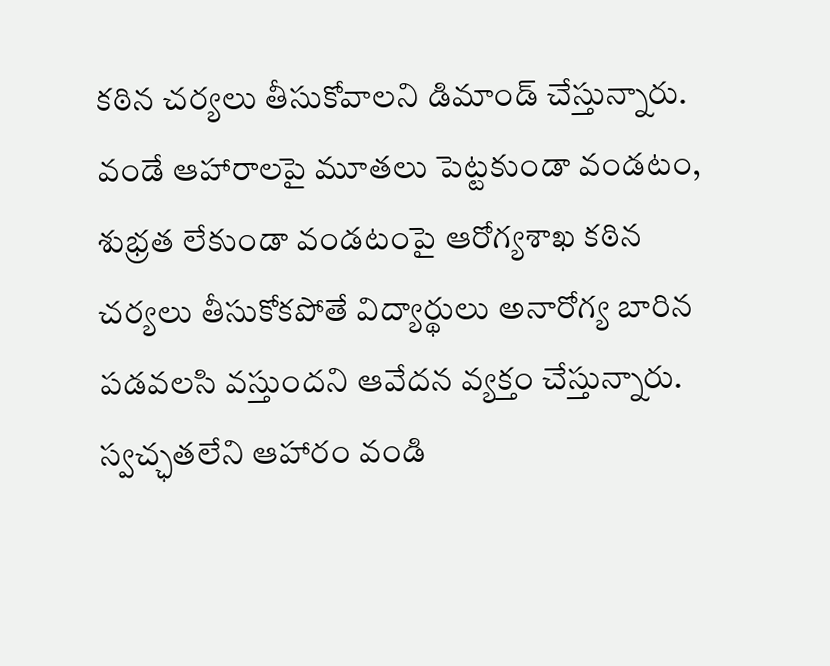కఠిన చర్యలు తీసుకోవాలని డిమాండ్ చేస్తున్నారు. వండే ఆహారాలపై మూతలు పెట్టకుండా వండటం, శుభ్రత లేకుండా వండటంపై ఆరోగ్యశాఖ కఠిన చర్యలు తీసుకోకపోతే విద్యార్థులు అనారోగ్య బారిన పడవలసి వస్తుందని ఆవేదన వ్యక్తం చేస్తున్నారు. స్వచ్ఛతలేని ఆహారం వండి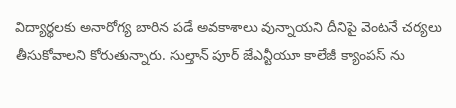విద్యార్థలకు అనారోగ్య బారిన పడే అవకాశాలు వున్నాయని దీనిపై వెంటనే చర్యలు తీసుకోవాలని కోరుతున్నారు. సుల్తాన్ పూర్ జేఎన్టీయూ కాలేజీ క్యాంపస్ ను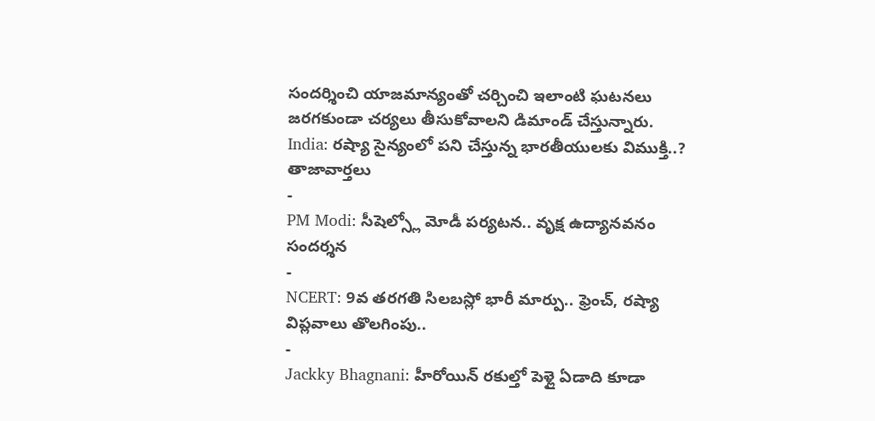సందర్శించి యాజమాన్యంతో చర్చించి ఇలాంటి ఘటనలు జరగకుండా చర్యలు తీసుకోవాలని డిమాండ్ చేస్తున్నారు.
India: రష్యా సైన్యంలో పని చేస్తున్న భారతీయులకు విముక్తి..?
తాజావార్తలు
-
PM Modi: సీషెల్స్లో మోడీ పర్యటన.. వృక్ష ఉద్యానవనం సందర్శన
-
NCERT: 9వ తరగతి సిలబస్లో భారీ మార్పు.. ఫ్రెంచ్, రష్యా విప్లవాలు తొలగింపు..
-
Jackky Bhagnani: హీరోయిన్ రకుల్తో పెళ్లై ఏడాది కూడా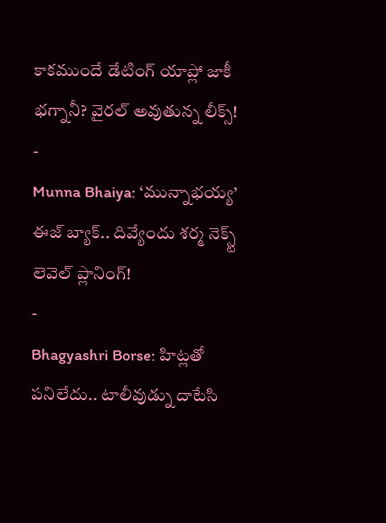కాకముందే డేటింగ్ యాప్లో జాకీ భగ్నానీ? వైరల్ అవుతున్న లీక్స్!
-
Munna Bhaiya: ‘మున్నాభయ్య’ ఈజ్ బ్యాక్.. దివ్యేందు శర్మ నెక్స్ట్ లెవెల్ ప్లానింగ్!
-
Bhagyashri Borse: హిట్లతో పనిలేదు.. టాలీవుడ్ను దాటేసి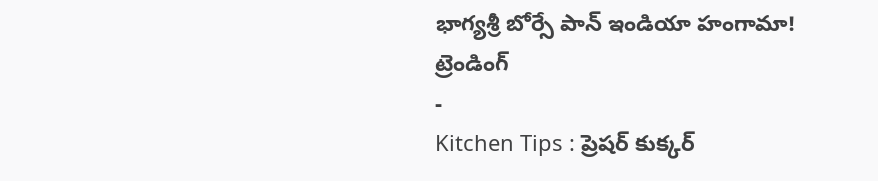భాగ్యశ్రీ బోర్సే పాన్ ఇండియా హంగామా!
ట్రెండింగ్
-
Kitchen Tips : ప్రెషర్ కుక్కర్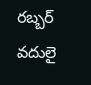రబ్బర్ వదులై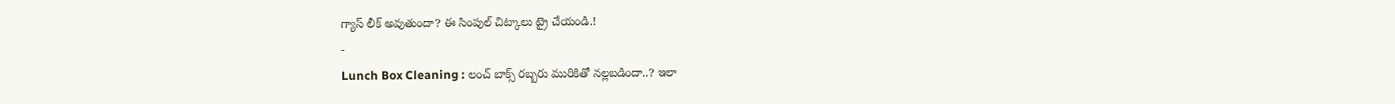గ్యాస్ లీక్ అవుతుందా? ఈ సింపుల్ చిట్కాలు ట్రై చేయండి.!
-
Lunch Box Cleaning : లంచ్ బాక్స్ రబ్బరు మురికితో నల్లబడిందా..? ఇలా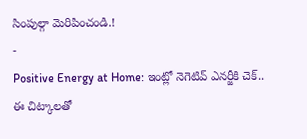సింపుల్గా మెరిపించండి.!
-
Positive Energy at Home: ఇంట్లో నెగెటివ్ ఎనర్జీకి చెక్.. ఈ చిట్కాలతో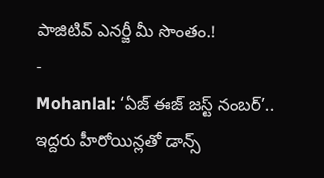పాజిటివ్ ఎనర్జీ మీ సొంతం.!
-
Mohanlal: ‘ఏజ్ ఈజ్ జస్ట్ నంబర్’.. ఇద్దరు హీరోయిన్లతో డాన్స్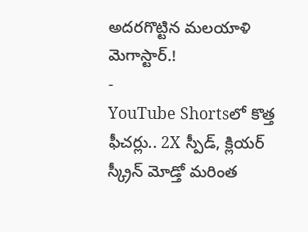అదరగొట్టిన మలయాళి మెగాస్టార్.!
-
YouTube Shortsలో కొత్త ఫీచర్లు.. 2X స్పీడ్, క్లియర్ స్క్రీన్ మోడ్తో మరింత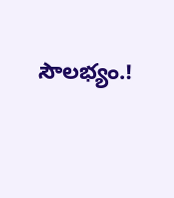సౌలభ్యం.!